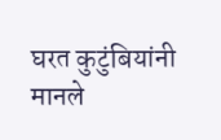घरत कुटुंबियांनी मानले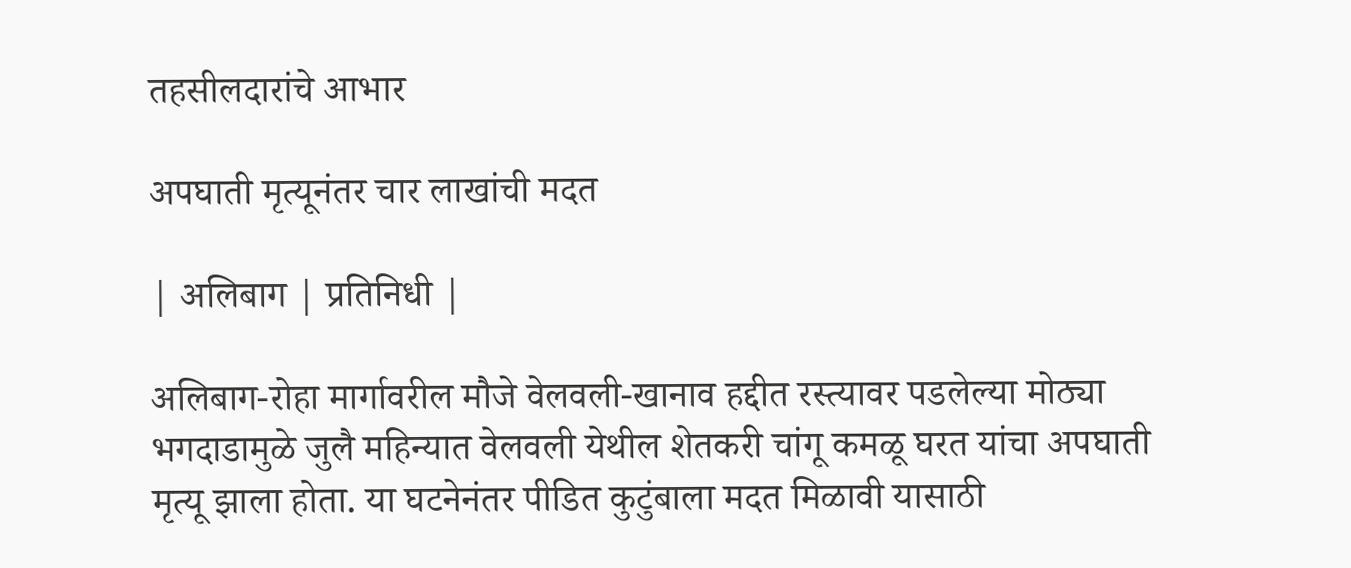तहसीलदारांचे आभार

अपघाती मृत्यूनंतर चार लाखांची मदत

| अलिबाग | प्रतिनिधी |

अलिबाग-रोहा मार्गावरील मौजे वेलवली-खानाव हद्दीत रस्त्यावर पडलेल्या मोठ्या भगदाडामुळे जुलै महिन्यात वेलवली येथील शेतकरी चांगू कमळू घरत यांचा अपघाती मृत्यू झाला होता. या घटनेनंतर पीडित कुटुंबाला मदत मिळावी यासाठी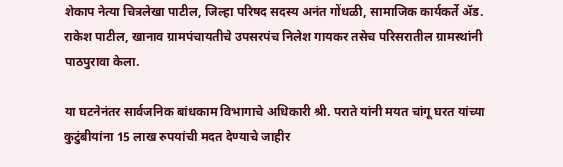शेकाप नेत्या चित्रलेखा पाटील, जिल्हा परिषद सदस्य अनंत गोंधळी, सामाजिक कार्यकर्ते ॲड. राकेश पाटील, खानाव ग्रामपंचायतीचे उपसरपंच निलेश गायकर तसेच परिसरातील ग्रामस्थांनी पाठपुरावा केला.

या घटनेनंतर सार्वजनिक बांधकाम विभागाचे अधिकारी श्री. पराते यांनी मयत चांगू घरत यांच्या कुटुंबीयांना 15 लाख रुपयांची मदत देण्याचे जाहीर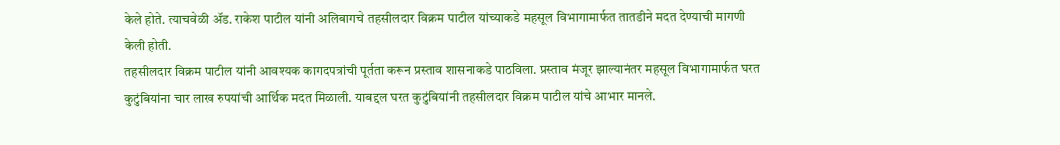केले होते. त्याचवेळी ॲड. राकेश पाटील यांनी अलिबागचे तहसीलदार विक्रम पाटील यांच्याकडे महसूल विभागामार्फत तातडीने मदत देण्याची मागणी केली होती.
तहसीलदार विक्रम पाटील यांनी आवश्यक कागदपत्रांची पूर्तता करून प्रस्ताव शासनाकडे पाठविला. प्रस्ताव मंजूर झाल्यानंतर महसूल विभागामार्फत घरत कुटुंबियांना चार लाख रुपयांची आर्थिक मदत मिळाली. याबद्दल घरत कुटुंबियांनी तहसीलदार विक्रम पाटील यांचे आभार मानले.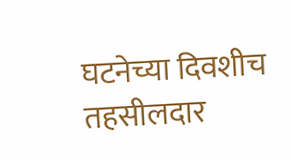घटनेच्या दिवशीच तहसीलदार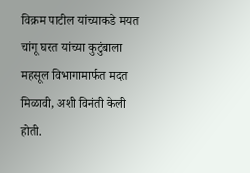विक्रम पाटील यांच्याकडे मयत चांगू घरत यांच्या कुटुंबाला महसूल विभागामार्फत मदत मिळावी, अशी विनंती केली होती.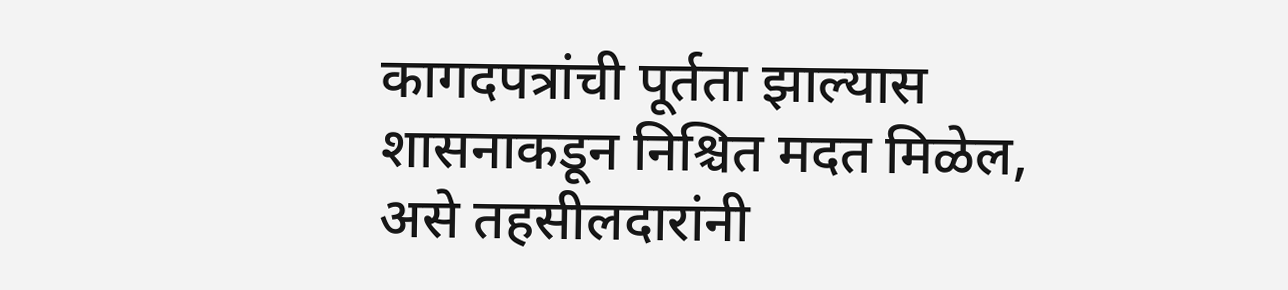कागदपत्रांची पूर्तता झाल्यास शासनाकडून निश्चित मदत मिळेल, असे तहसीलदारांनी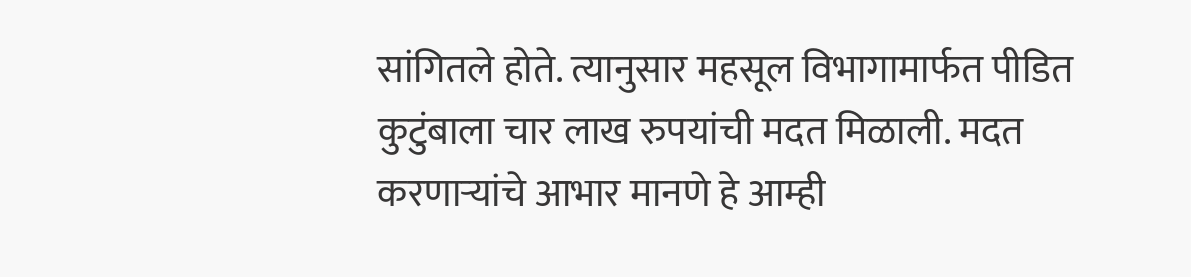सांगितले होते. त्यानुसार महसूल विभागामार्फत पीडित कुटुंबाला चार लाख रुपयांची मदत मिळाली. मदत करणाऱ्यांचे आभार मानणे हे आम्ही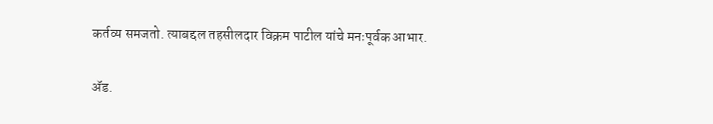कर्तव्य समजतो. त्याबद्दल तहसीलदार विक्रम पाटील यांचे मनःपूर्वक आभार.

ॲड.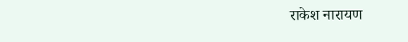राकेश नारायण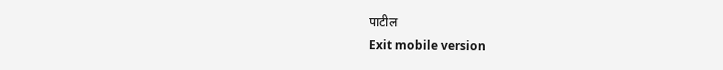पाटील
Exit mobile version